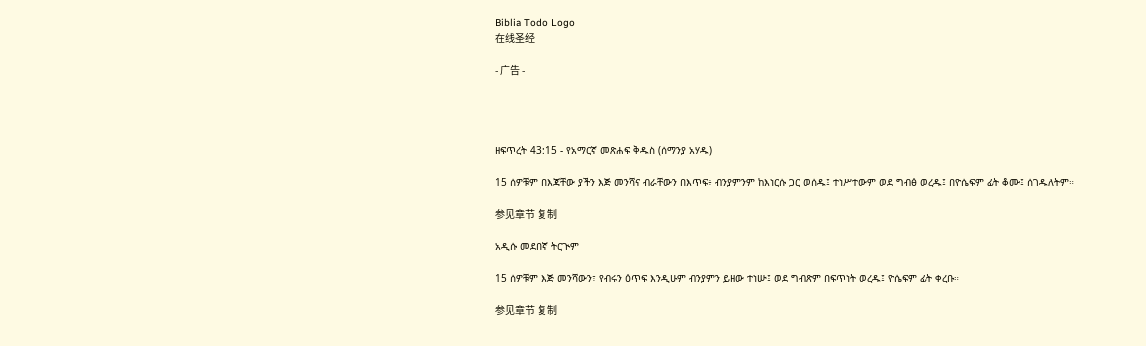Biblia Todo Logo
在线圣经

- 广告 -




ዘፍጥረት 43:15 - የአማርኛ መጽሐፍ ቅዱስ (ሰማንያ አሃዱ)

15 ሰዎቹም በእጃቸው ያችን እጅ መንሻና ብራቸውን በእጥፍ፥ ብንያምንም ከእነርሱ ጋር ወሰዱ፤ ተነሥተውም ወደ ግብፅ ወረዱ፤ በዮሴፍም ፊት ቆሙ፤ ሰገዱለትም።

参见章节 复制

አዲሱ መደበኛ ትርጒም

15 ሰዎቹም እጅ መንሻውን፣ የብሩን ዕጥፍ እንዲሁም ብንያምን ይዘው ተነሡ፤ ወደ ግብጽም በፍጥነት ወረዱ፤ ዮሴፍም ፊት ቀረቡ።

参见章节 复制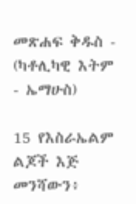መጽሐፍ ቅዱስ - (ካቶሊካዊ እትም - ኤማሁስ)

15 የእስራኤልም ልጆች እጅ መንሻውን፥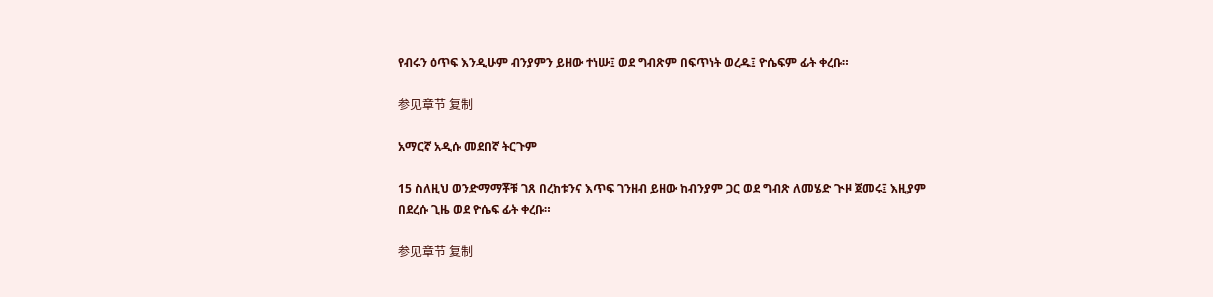የብሩን ዕጥፍ እንዲሁም ብንያምን ይዘው ተነሡ፤ ወደ ግብጽም በፍጥነት ወረዱ፤ ዮሴፍም ፊት ቀረቡ።

参见章节 复制

አማርኛ አዲሱ መደበኛ ትርጉም

15 ስለዚህ ወንድማማቾቹ ገጸ በረከቱንና እጥፍ ገንዘብ ይዘው ከብንያም ጋር ወደ ግብጽ ለመሄድ ጒዞ ጀመሩ፤ እዚያም በደረሱ ጊዜ ወደ ዮሴፍ ፊት ቀረቡ።

参见章节 复制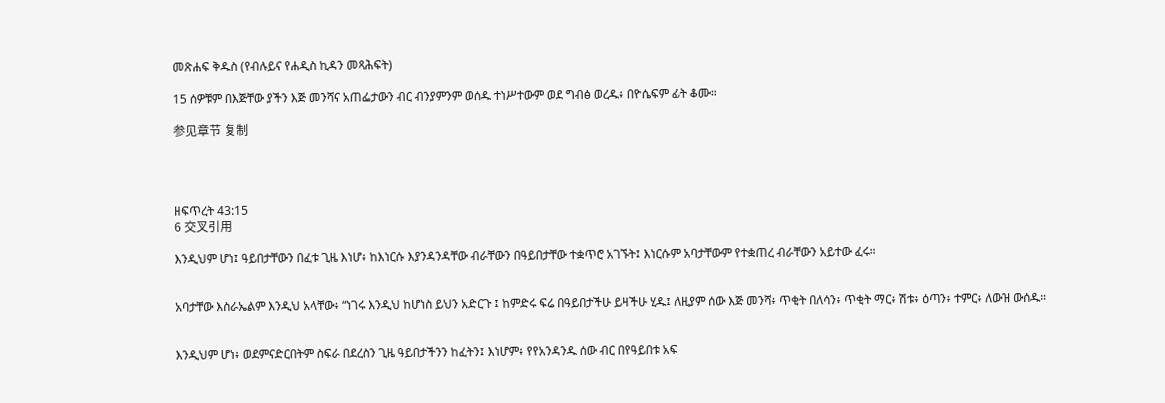መጽሐፍ ቅዱስ (የብሉይና የሐዲስ ኪዳን መጻሕፍት)

15 ሰዎቹም በእጅቸው ያችን እጅ መንሻና አጠፌታውን ብር ብንያምንም ወሰዱ ተነሥተውም ወደ ግብፅ ወረዱ፥ በዮሴፍም ፊት ቆሙ።

参见章节 复制




ዘፍጥረት 43:15
6 交叉引用

እንዲህም ሆነ፤ ዓይበታቸውን በፈቱ ጊዜ እነሆ፥ ከእነርሱ እያንዳንዳቸው ብራቸውን በዓይበታቸው ተቋጥሮ አገኙት፤ እነርሱም አባታቸውም የተቋጠረ ብራቸውን አይተው ፈሩ።


አባታቸው እስራኤልም እንዲህ አላቸው፥ “ነገሩ እንዲህ ከሆነስ ይህን አድርጉ ፤ ከምድሩ ፍሬ በዓይበታችሁ ይዛችሁ ሂዱ፤ ለዚያም ሰው እጅ መንሻ፥ ጥቂት በለሳን፥ ጥቂት ማር፥ ሽቱ፥ ዕጣን፥ ተምር፥ ለውዝ ውሰዱ።


እንዲህም ሆነ፥ ወደምናድርበትም ስፍራ በደረስን ጊዜ ዓይበታችንን ከፈትን፤ እነሆም፥ የየአንዳንዱ ሰው ብር በየዓይበቱ አፍ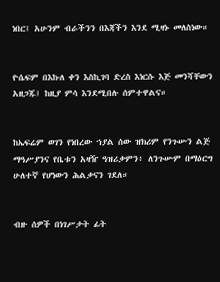ነበር፤ አሁንም ብራችንን በእጃችን እንደ ሚዛኑ መለስነው።


ዮሴፍም በእኩለ ቀን እስኪገባ ድረስ እነርሱ እጅ መንሻቸውን አዘጋጁ፤ ከዚያ ምሳ እንደሚበሉ ሰምተዋልና።


ከኤፍሬም ወገን የነበረው ኀያል ሰው ዝክሪም የንጉሡን ልጅ ማዓሥያንና የቤቱን አዛዥ ዓዝሪቃምን፥ ለንጉሡም በማዕርግ ሁለተኛ የሆነውን ሕልቃናን ገደለ።


ብዙ ሰዎች በነገሥታት ፊት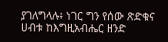ያገለግላሉ፥ ነገር ግን የሰው ጽድቁና ሀብቱ ከእግዚአብሔር ዘንድ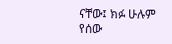ናቸው፤ ክፉ ሁሉም የሰው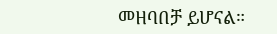መዘባበቻ ይሆናል።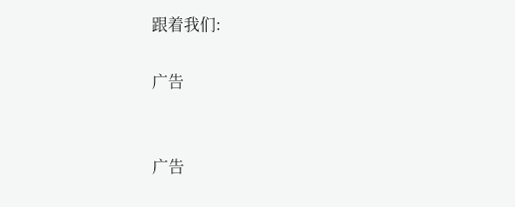跟着我们:

广告


广告